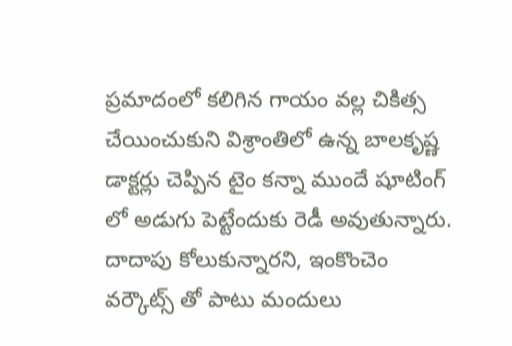ప్రమాదంలో కలిగిన గాయం వల్ల చికిత్స చేయించుకుని విశ్రాంతిలో ఉన్న బాలకృష్ణ డాక్టర్లు చెప్పిన టైం కన్నా ముందే షూటింగ్ లో అడుగు పెట్టేందుకు రెడీ అవుతున్నారు. దాదాపు కోలుకున్నారని, ఇంకొంచెం వర్కౌట్స్ తో పాటు మందులు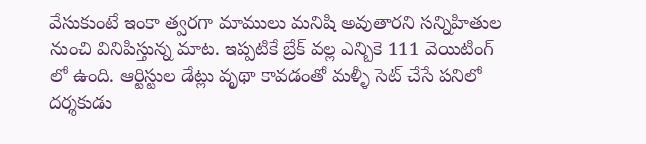వేసుకుంటే ఇంకా త్వరగా మాములు మనిషి అవుతారని సన్నిహితుల నుంచి వినిపిస్తున్న మాట. ఇప్పటికే బ్రేక్ వల్ల ఎన్బికె 111 వెయిటింగ్ లో ఉంది. ఆర్టిస్టుల డేట్లు వృథా కావడంతో మళ్ళీ సెట్ చేసే పనిలో దర్శకుడు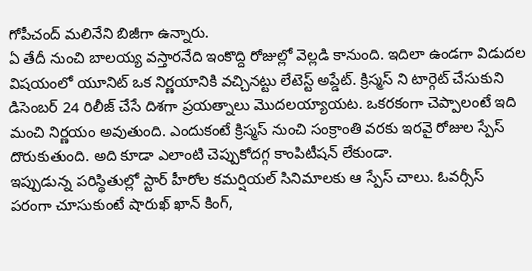గోపీచంద్ మలినేని బిజీగా ఉన్నారు.
ఏ తేదీ నుంచి బాలయ్య వస్తారనేది ఇంకొద్ది రోజుల్లో వెల్లడి కానుంది. ఇదిలా ఉండగా విడుదల విషయంలో యూనిట్ ఒక నిర్ణయానికి వచ్చినట్టు లేటెస్ట్ అప్డేట్. క్రిస్మస్ ని టార్గెట్ చేసుకుని డిసెంబర్ 24 రిలీజ్ చేసే దిశగా ప్రయత్నాలు మొదలయ్యాయట. ఒకరకంగా చెప్పాలంటే ఇది మంచి నిర్ణయం అవుతుంది. ఎందుకంటే క్రిస్మస్ నుంచి సంక్రాంతి వరకు ఇరవై రోజుల స్పేస్ దొరుకుతుంది. అది కూడా ఎలాంటి చెప్పుకోదగ్గ కాంపిటీషన్ లేకుండా.
ఇప్పుడున్న పరిస్థితుల్లో స్టార్ హీరోల కమర్షియల్ సినిమాలకు ఆ స్పేస్ చాలు. ఓవర్సీస్ పరంగా చూసుకుంటే షారుఖ్ ఖాన్ కింగ్,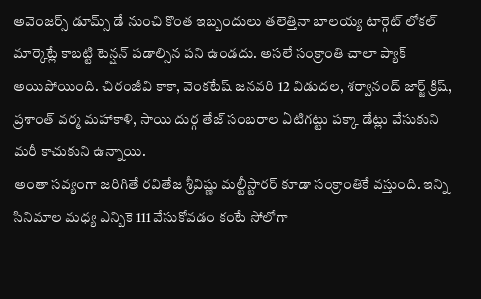అవెంజర్స్ డూమ్స్ డే నుంచి కొంత ఇబ్బందులు తలెత్తినా బాలయ్య టార్గెట్ లోకల్ మార్కెట్లే కాబట్టి టెన్షన్ పడాల్సిన పని ఉండదు. అసలే సంక్రాంతి చాలా ప్యాక్ అయిపోయింది. చిరంజీవి కాకా, వెంకటేష్ జనవరి 12 విడుదల, శర్వానంద్ జార్జ్ క్రిష్, ప్రశాంత్ వర్మ మహాకాళి, సాయి దుర్గ తేజ్ సంబరాల ఏటిగట్టు పక్కా డేట్లు వేసుకుని మరీ కాచుకుని ఉన్నాయి.
అంతా సవ్యంగా జరిగితే రవితేజ శ్రీవిష్ణు మల్టీస్టారర్ కూడా సంక్రాంతికే వస్తుంది. ఇన్ని సినిమాల మధ్య ఎన్బికె 111 వేసుకోవడం కంటే సోలోగా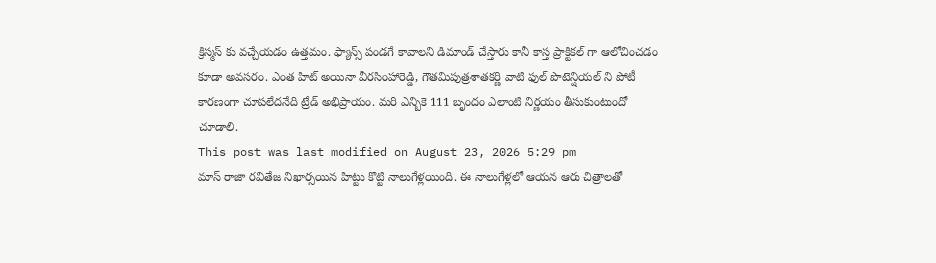క్రిస్మస్ కు వచ్చేయడం ఉత్తమం. ఫ్యాన్స్ పండగే కావాలని డిమాండ్ చేస్తారు కానీ కాస్త ప్రాక్టికల్ గా ఆలోచించడం కూడా అవసరం. ఎంత హిట్ అయినా వీరసింహారెడ్డి, గౌతమిపుత్రశాతకర్ణి వాటి ఫుల్ పొటెన్షియల్ ని పోటీ కారణంగా చూపలేదనేది ట్రేడ్ అభిప్రాయం. మరి ఎన్బికె 111 బృందం ఎలాంటి నిర్ణయం తీసుకుంటుందో చూడాలి.
This post was last modified on August 23, 2026 5:29 pm
మాస్ రాజా రవితేజ నిఖార్సయిన హిట్టు కొట్టి నాలుగేళ్లయింది. ఈ నాలుగేళ్లలో ఆయన ఆరు చిత్రాలతో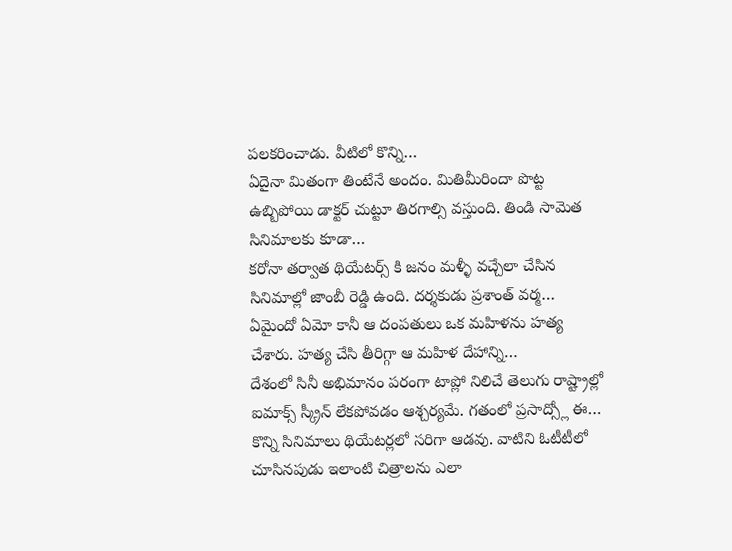పలకరించాడు. వీటిలో కొన్ని…
ఏదైనా మితంగా తింటేనే అందం. మితిమీరిందా పొట్ట ఉబ్బిపోయి డాక్టర్ చుట్టూ తిరగాల్సి వస్తుంది. తిండి సామెత సినిమాలకు కూడా…
కరోనా తర్వాత థియేటర్స్ కి జనం మళ్ళీ వచ్చేలా చేసిన సినిమాల్లో జాంబీ రెడ్డి ఉంది. దర్శకుడు ప్రశాంత్ వర్మ…
ఏమైందో ఏమో కానీ ఆ దంపతులు ఒక మహిళను హత్య చేశారు. హత్య చేసి తీరిగ్గా ఆ మహిళ దేహాన్ని…
దేశంలో సినీ అభిమానం పరంగా టాప్లో నిలిచే తెలుగు రాష్ట్రాల్లో ఐమాక్స్ స్క్రీన్ లేకపోవడం ఆశ్చర్యమే. గతంలో ప్రసాద్స్లో ఈ…
కొన్ని సినిమాలు థియేటర్లలో సరిగా ఆడవు. వాటిని ఓటీటీలో చూసినపుడు ఇలాంటి చిత్రాలను ఎలా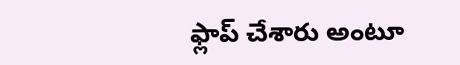ఫ్లాప్ చేశారు అంటూ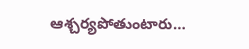ఆశ్చర్యపోతుంటారు…